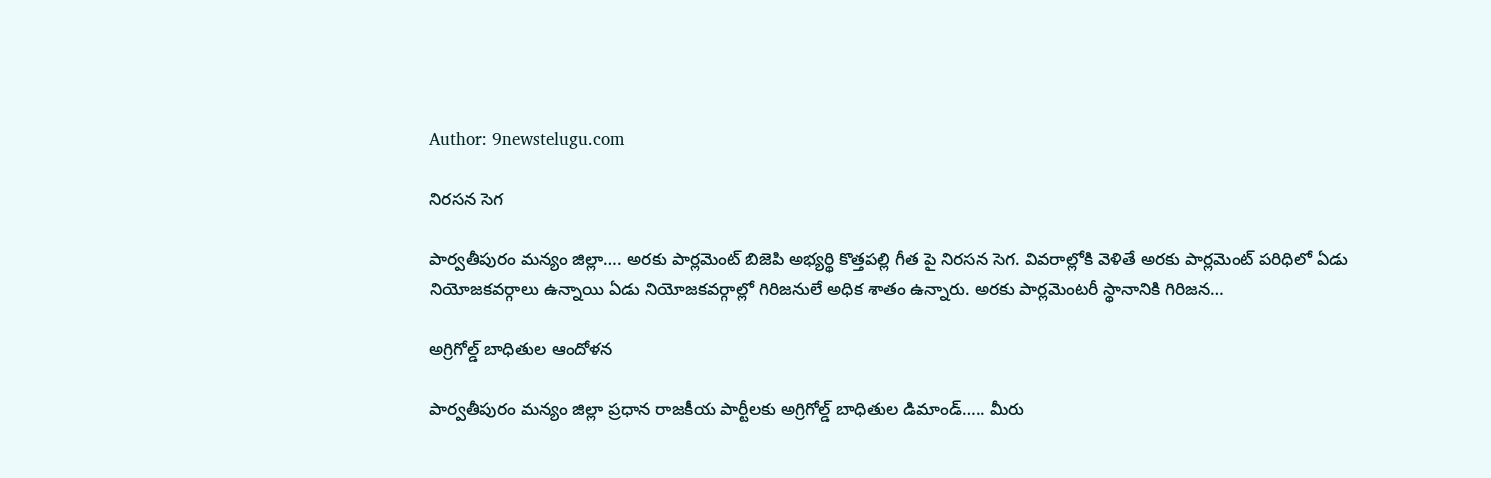Author: 9newstelugu.com

నిరసన సెగ

పార్వతీపురం మన్యం జిల్లా…. అరకు పార్లమెంట్ బిజెపి అభ్యర్థి కొత్తపల్లి గీత పై నిరసన సెగ. వివరాల్లోకి వెళితే అరకు పార్లమెంట్ పరిధిలో ఏడు నియోజకవర్గాలు ఉన్నాయి ఏడు నియోజకవర్గాల్లో గిరిజనులే అధిక శాతం ఉన్నారు. అరకు పార్లమెంటరీ స్థానానికి గిరిజన…

అగ్రిగోల్డ్ బాధితుల ఆందోళన

పార్వతీపురం మన్యం జిల్లా ప్రధాన రాజకీయ పార్టీలకు అగ్రిగోల్డ్ బాధితుల డిమాండ్….. మీరు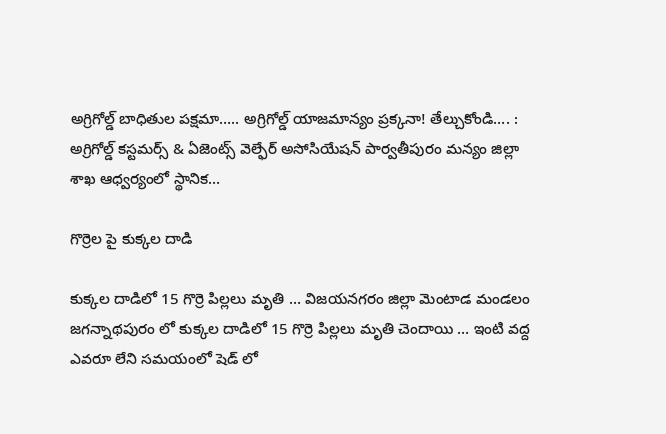అగ్రిగోల్డ్ బాధితుల పక్షమా….. అగ్రిగోల్డ్ యాజమాన్యం ప్రక్కనా! తేల్చుకోండి…. : అగ్రిగోల్డ్ కస్టమర్స్ & ఏజెంట్స్ వెల్ఫేర్ అసోసియేషన్ పార్వతీపురం మన్యం జిల్లా శాఖ ఆధ్వర్యంలో స్థానిక…

గొర్రెల పై కుక్కల దాడి

కుక్కల దాడిలో 15 గొర్రె పిల్లలు మృతి … విజయనగరం జిల్లా మెంటాడ మండలం జగన్నాథపురం లో కుక్కల దాడిలో 15 గొర్రె పిల్లలు మృతి చెందాయి … ఇంటి వద్ద ఎవరూ లేని సమయంలో షెడ్ లో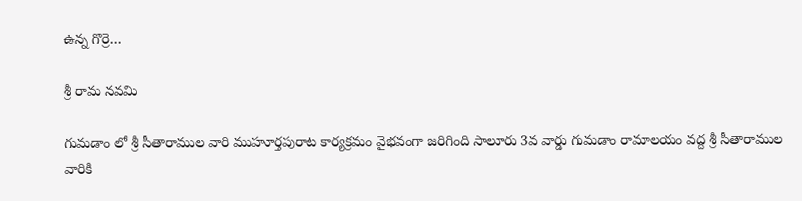ఉన్న గొర్రె…

శ్రీ రామ నవమి

గుమడాం లో శ్రీ సీతారాముల వారి ముహూర్తపురాట కార్యక్రమం వైభవంగా జరిగింది సాలూరు 3వ వార్డు గుమడాం రామాలయం వద్ద శ్రీ సీతారాముల వారికి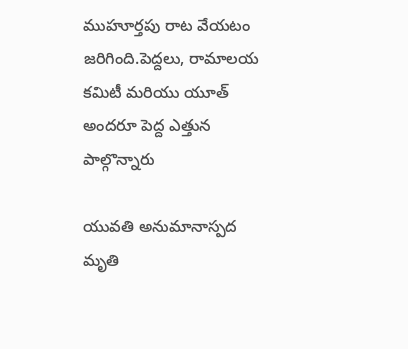ముహూర్తపు రాట వేయటం జరిగింది.పెద్దలు, రామాలయ కమిటీ మరియు యూత్ అందరూ పెద్ద ఎత్తున పాల్గొన్నారు

యువతి అనుమానాస్పద మృతి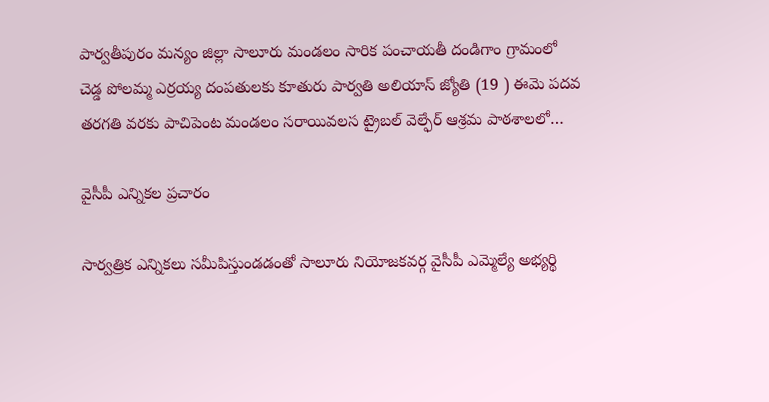పార్వతీపురం మన్యం జిల్లా సాలూరు మండలం సారిక పంచాయతీ దండిగాం గ్రామంలో చెడ్డ పోలమ్మ ఎర్రయ్య దంపతులకు కూతురు పార్వతి అలియాస్ జ్యోతి (19 ) ఈమె పదవ తరగతి వరకు పాచిపెంట మండలం సరాయివలస ట్రైబల్ వెల్ఫేర్ ఆశ్రమ పాఠశాలలో…

వైసీపీ ఎన్నికల ప్రచారం

సార్వత్రిక ఎన్నికలు సమీపిస్తుండడంతో సాలూరు నియోజకవర్గ వైసీపీ ఎమ్మెల్యే అభ్యర్థి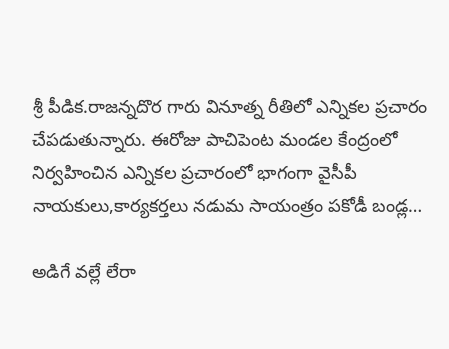శ్రీ పీడిక.రాజన్నదొర గారు వినూత్న రీతిలో ఎన్నికల ప్రచారం చేపడుతున్నారు. ఈరోజు పాచిపెంట మండల కేంద్రంలో నిర్వహించిన ఎన్నికల ప్రచారంలో భాగంగా వైసీపీ నాయకులు,కార్యకర్తలు నడుమ సాయంత్రం పకోడీ బండ్ల…

అడిగే వల్లే లేరా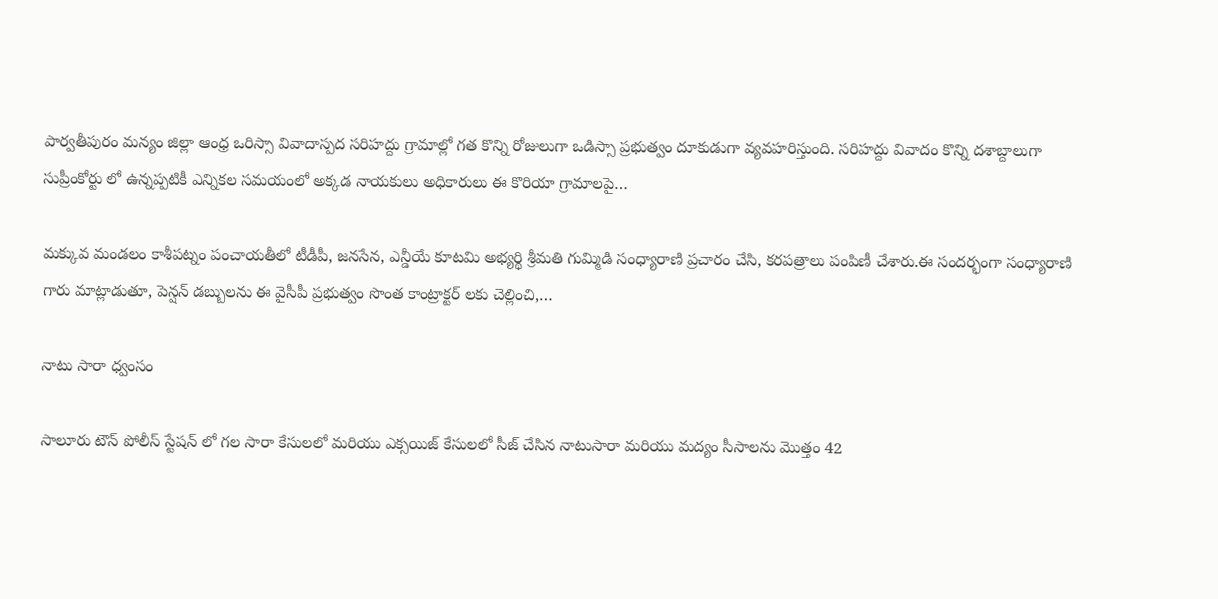పార్వతీపురం మన్యం జిల్లా ఆంధ్ర ఒరిస్సా వివాదాస్పద సరిహద్దు గ్రామాల్లో గత కొన్ని రోజులుగా ఒడిస్సా ప్రభుత్వం దూకుడుగా వ్యవహరిస్తుంది. సరిహద్దు వివాదం కొన్ని దశాబ్దాలుగా సుప్రీంకోర్టు లో ఉన్నప్పటికీ ఎన్నికల సమయంలో అక్కడ నాయకులు అధికారులు ఈ కొరియా గ్రామాలపై…

మక్కువ మండలం కాశీపట్నం పంచాయతీలో టీడీపీ, జనసేన, ఎన్డీయే కూటమి అభ్యర్థి శ్రీమతి గుమ్మిడి సంధ్యారాణి ప్రచారం చేసి, కరపత్రాలు పంపిణీ చేశారు.ఈ సందర్భంగా సంధ్యారాణి గారు మాట్లాడుతూ, పెన్షన్ డబ్బులను ఈ వైసీపీ ప్రభుత్వం సొంత కాంట్రాక్టర్ లకు చెల్లించి,…

నాటు సారా ధ్వంసం

సాలూరు టౌన్ పోలీస్ స్టేషన్ లో గల సారా కేసులలో మరియు ఎక్సయిజ్ కేసులలో సీజ్ చేసిన నాటుసారా మరియు మద్యం సీసాలను మొత్తం 42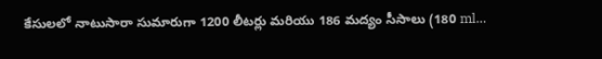కేసులలో నాటుసారా సుమారుగా 1200 లీటర్లు మరియు 186 మద్యం సీసాలు (180 ml…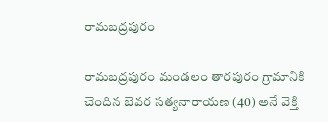రామబద్రపురం

రామబద్రపురం మండలం తారపురం గ్రామానికి చెందిన బెవర సత్యనారాయణ (40) అనే వెక్తి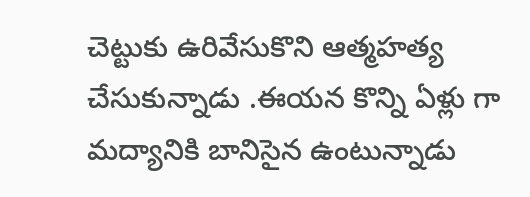చెట్టుకు ఉరివేసుకొని ఆత్మహత్య చేసుకున్నాడు .ఈయన కొన్ని ఏళ్లు గా మద్యానికి బానిసైన ఉంటున్నాడు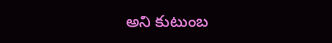అని కుటుంబ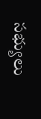సభ్యులు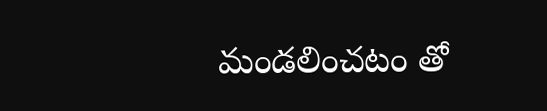మండలించటం తో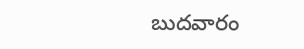బుదవారం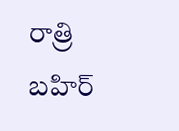రాత్రి బహిర్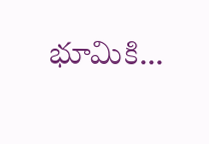భూమికి…